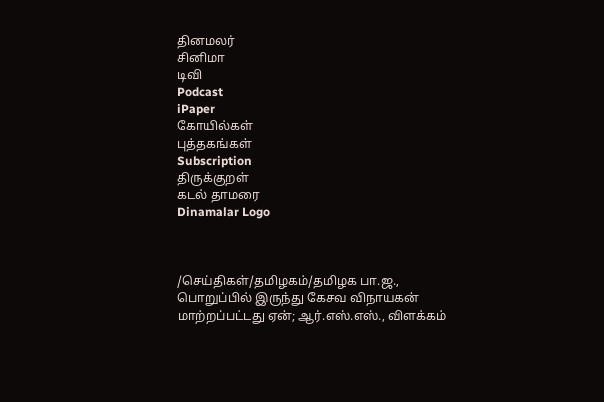தினமலர்
சினிமா
டிவி
Podcast
iPaper
கோயில்கள்
புத்தகங்கள்
Subscription
திருக்குறள்
கடல் தாமரை
Dinamalar Logo



/செய்திகள்/தமிழகம்/தமிழக பா.ஜ., பொறுப்பில் இருந்து கேசவ விநாயகன் மாற்றப்பட்டது ஏன்; ஆர்.எஸ்.எஸ்., விளக்கம்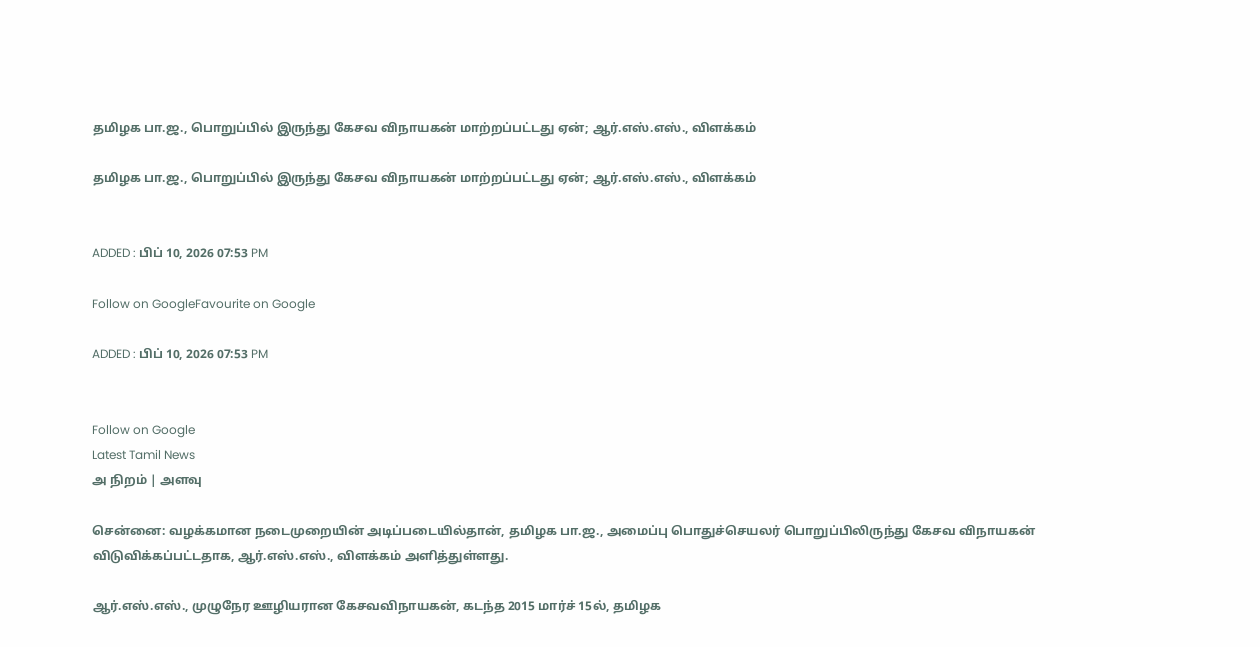தமிழக பா.ஜ., பொறுப்பில் இருந்து கேசவ விநாயகன் மாற்றப்பட்டது ஏன்; ஆர்.எஸ்.எஸ்., விளக்கம்

தமிழக பா.ஜ., பொறுப்பில் இருந்து கேசவ விநாயகன் மாற்றப்பட்டது ஏன்; ஆர்.எஸ்.எஸ்., விளக்கம்


ADDED : பிப் 10, 2026 07:53 PM

Follow on GoogleFavourite on Google

ADDED : பிப் 10, 2026 07:53 PM


Follow on Google
Latest Tamil News
அ நிறம் | அளவு

சென்னை: வழக்கமான நடைமுறையின் அடிப்படையில்தான், தமிழக பா.ஜ., அமைப்பு பொதுச்செயலர் பொறுப்பிலிருந்து கேசவ விநாயகன் விடுவிக்கப்பட்டதாக, ஆர்.எஸ்.எஸ்., விளக்கம் அளித்துள்ளது.

ஆர்.எஸ்.எஸ்., முழுநேர ஊழியரான கேசவவிநாயகன், கடந்த 2015 மார்ச் 15ல், தமிழக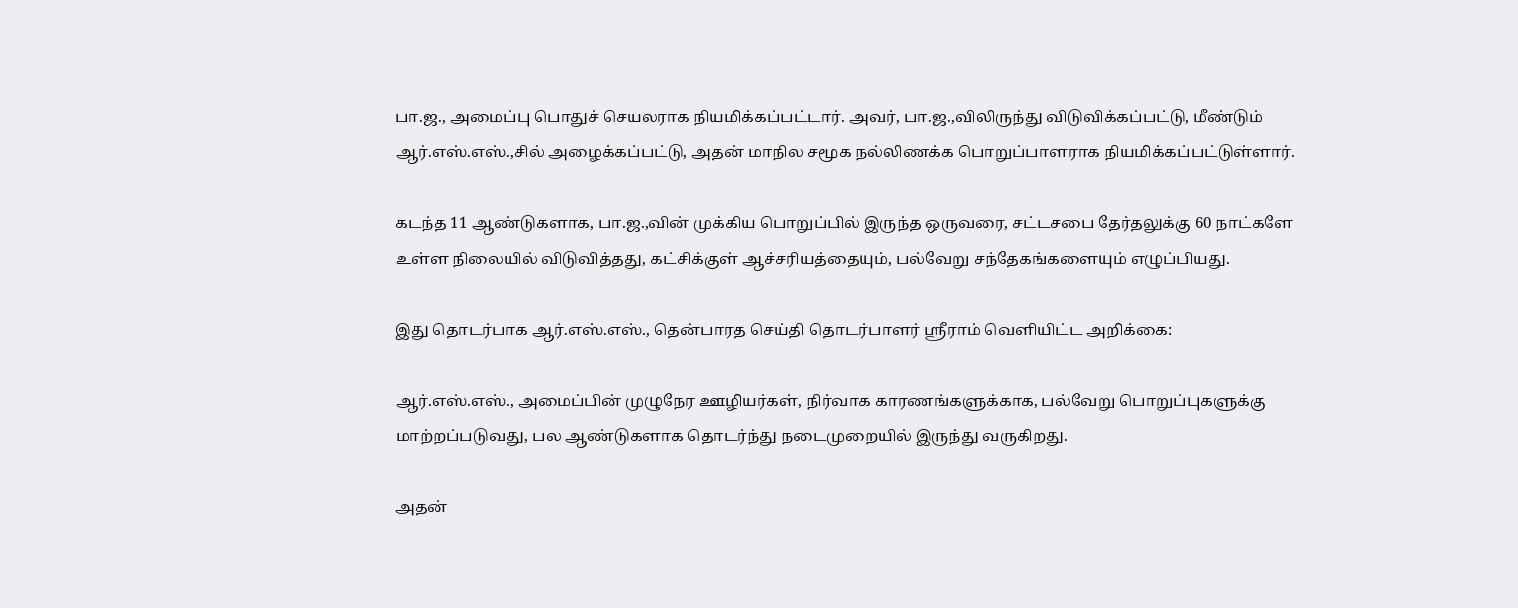பா.ஜ., அமைப்பு பொதுச் செயலராக நியமிக்கப்பட்டார். அவர், பா.ஜ.,விலிருந்து விடுவிக்கப்பட்டு, மீண்டும் ஆர்.எஸ்.எஸ்.,சில் அழைக்கப்பட்டு, அதன் மாநில சமூக நல்லிணக்க பொறுப்பாளராக நியமிக்கப்பட்டுள்ளார்.

கடந்த 11 ஆண்டுகளாக, பா.ஜ.,வின் முக்கிய பொறுப்பில் இருந்த ஒருவரை, சட்டசபை தேர்தலுக்கு 60 நாட்களே உள்ள நிலையில் விடுவித்தது, கட்சிக்குள் ஆச்சரியத்தையும், பல்வேறு சந்தேகங்களையும் எழுப்பியது.

இது தொடர்பாக ஆர்.எஸ்.எஸ்., தென்பாரத செய்தி தொடர்பாளர் ஸ்ரீராம் வெளியிட்ட அறிக்கை:

ஆர்.எஸ்.எஸ்., அமைப்பின் முழுநேர ஊழியர்கள், நிர்வாக காரணங்களுக்காக, பல்வேறு பொறுப்புகளுக்கு மாற்றப்படுவது, பல ஆண்டுகளாக தொடர்ந்து நடைமுறையில் இருந்து வருகிறது.

அதன்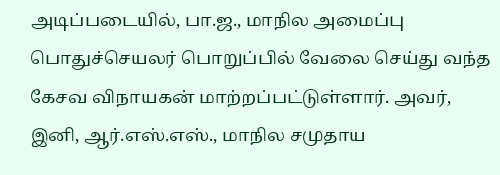அடிப்படையில், பா.ஜ., மாநில அமைப்பு பொதுச்செயலர் பொறுப்பில் வேலை செய்து வந்த கேசவ விநாயகன் மாற்றப்பட்டுள்ளார். அவர், இனி, ஆர்.எஸ்.எஸ்., மாநில சமுதாய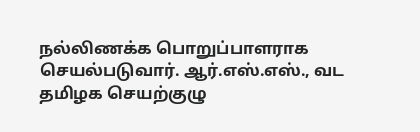நல்லிணக்க பொறுப்பாளராக செயல்படுவார். ஆர்.எஸ்.எஸ்., வட தமிழக செயற்குழு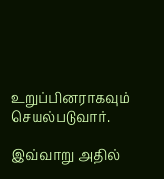உறுப்பினராகவும் செயல்படுவார்.

இவ்வாறு அதில்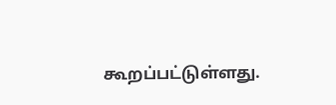கூறப்பட்டுள்ளது.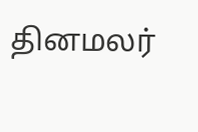தினமலர்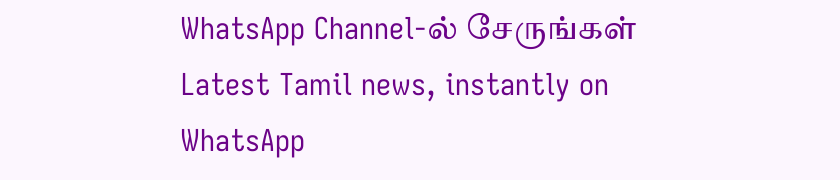WhatsApp Channel-ல் சேருங்கள்
Latest Tamil news, instantly on WhatsApp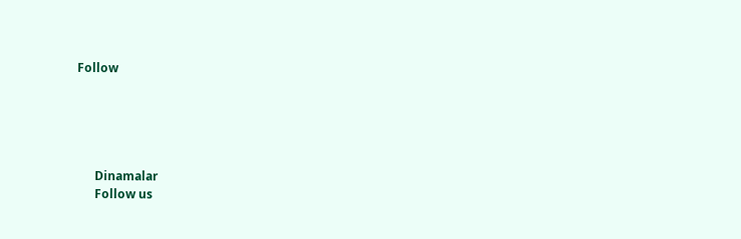Follow





      Dinamalar
      Follow us